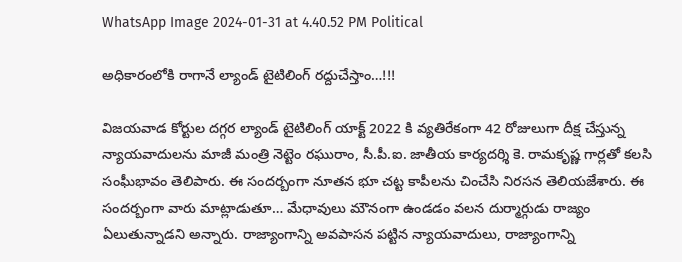WhatsApp Image 2024-01-31 at 4.40.52 PM Political

అధికారంలోకి రాగానే ల్యాండ్ టైటిలింగ్ రద్దుచేస్తాం…!!!

విజయవాడ కోర్టుల దగ్గర ల్యాండ్ టైటిలింగ్ యాక్ట్ 2022 కి వ్యతిరేకంగా 42 రోజులుగా దీక్ష చేస్తున్న న్యాయవాదులను మాజీ మంత్రి నెట్టెం రఘురాం, సీ.పీ.ఐ. జాతీయ కార్యదర్శి కె. రామకృష్ణ గార్లతో కలసి సంఘీభావం తెలిపారు. ఈ సందర్బంగా నూతన భూ చట్ట కాపీలను చించేసి నిరసన తెలియజేశారు. ఈ సందర్బంగా వారు మాట్లాడుతూ… మేధావులు మౌనంగా ఉండడం వలన దుర్మార్గుడు రాజ్యం ఏలుతున్నాడని అన్నారు. రాజ్యాంగాన్ని అవపాసన పట్టిన న్యాయవాదులు, రాజ్యాంగాన్ని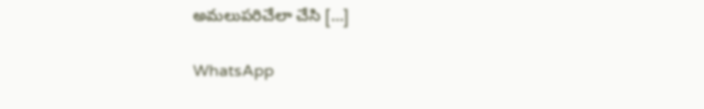అమలుపరిచేలా చేసి […]

WhatsApp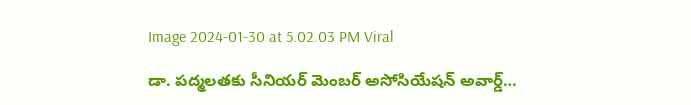Image 2024-01-30 at 5.02.03 PM Viral

డా. పద్మలతకు సీనియర్ మెంబర్ అసోసియేషన్ అవార్డ్…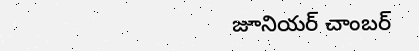జూనియర్ చాంబర్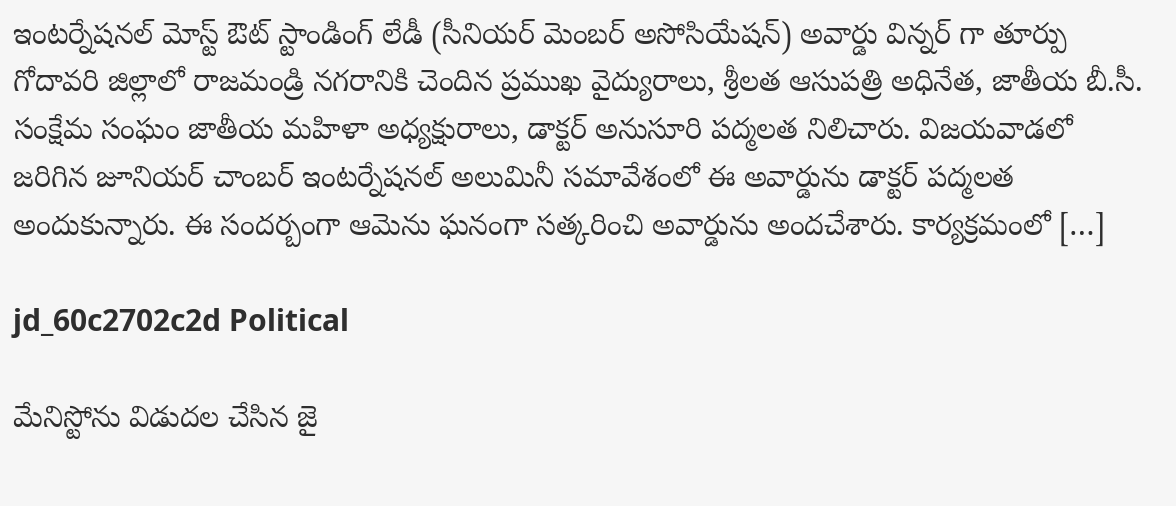ఇంటర్నేషనల్ మోస్ట్ ఔట్ స్టాండింగ్ లేడీ (సీనియర్ మెంబర్ అసోసియేషన్) అవార్డు విన్నర్ గా తూర్పు గోదావరి జిల్లాలో రాజమండ్రి నగరానికి చెందిన ప్రముఖ వైద్యురాలు, శ్రీలత ఆసుపత్రి అధినేత, జాతీయ బీ.సీ. సంక్షేమ సంఘం జాతీయ మహిళా అధ్యక్షురాలు, డాక్టర్ అనుసూరి పద్మలత నిలిచారు. విజయవాడలో జరిగిన జూనియర్ చాంబర్ ఇంటర్నేషనల్ అలుమినీ సమావేశంలో ఈ అవార్డును డాక్టర్ పద్మలత అందుకున్నారు. ఈ సందర్బంగా ఆమెను ఘనంగా సత్కరించి అవార్డును అందచేశారు. కార్యక్రమంలో […]

jd_60c2702c2d Political

మేనిస్టోను విడుదల చేసిన జై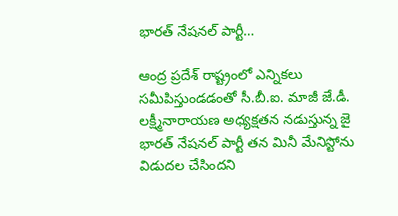భారత్ నేషనల్ పార్టీ…

ఆంద్ర ప్రదేశ్ రాష్ట్రంలో ఎన్నికలు సమీపిస్తుండడంతో సీ.బీ.ఐ. మాజీ జే.డీ. లక్ష్మీనారాయణ అధ్యక్షతన నడుస్తున్న జై భారత్ నేషనల్ పార్టీ తన మినీ మేనిస్టోను విడుదల చేసిందని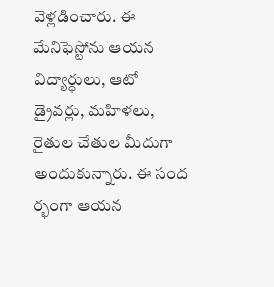వెళ్లడించారు. ఈ మేనిఫెస్టోను ఆయన విద్యార్ధులు, ఆటో డ్రైవర్లు, మహిళలు, రైతుల చేతుల మీదుగా అందుకున్నారు. ఈ సంద ర్భంగా ఆయన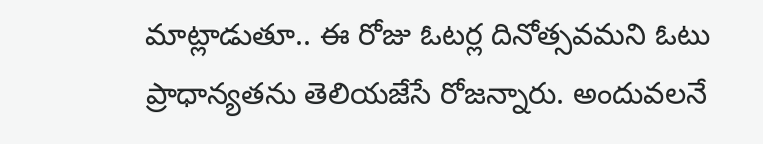మాట్లాడుతూ.. ఈ రోజు ఓటర్ల దినోత్సవమని ఓటు ప్రాధాన్యతను తెలియజేసే రోజన్నారు. అందువలనే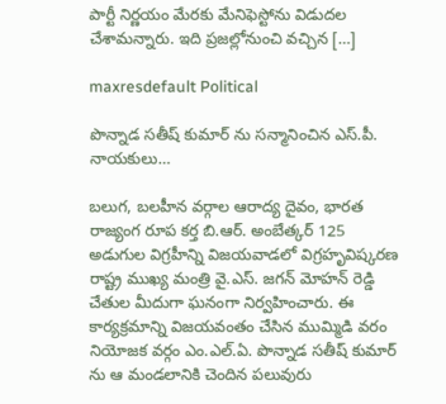పార్టీ నిర్ణయం మేరకు మేనిఫెస్టోను విడుదల చేశామన్నారు. ఇది ప్రజల్లోనుంచి వచ్చిన […]

maxresdefault Political

పొన్నాడ సతీష్ కుమార్ ను సన్మానించిన ఎస్.పీ. నాయకులు…

బలుగ, బలహీన వర్గాల ఆరాద్య దైవం, భారత రాజ్యంగ రూప కర్త బి.ఆర్. అంబేత్కర్ 125 అడుగుల విగ్రహీన్ని విజయవాడలో విగ్రహృవిష్కరణ రాష్ట్ర ముఖ్య మంత్రి వై.ఎస్. జగన్ మోహన్ రెడ్డి చేతుల మీదుగా ఘనంగా నిర్వహించారు. ఈ కార్యక్రమాన్ని విజయవంతం చేసిన ముమ్మిడి వరం నియోజక వర్గం ఎం.ఎల్.ఏ. పొన్నాడ సతీష్ కుమార్ ను ఆ మండలానికి చెందిన పలువురు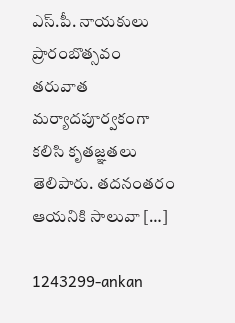ఎస్.పీ. నాయకులు ప్రారంబొత్సవం తరువాత మర్యాదపూర్వకంగా కలిసి కృతజ్ఞతలు తెలిపారు. తదనంతరం ఆయనికి సాలువా […]

1243299-ankan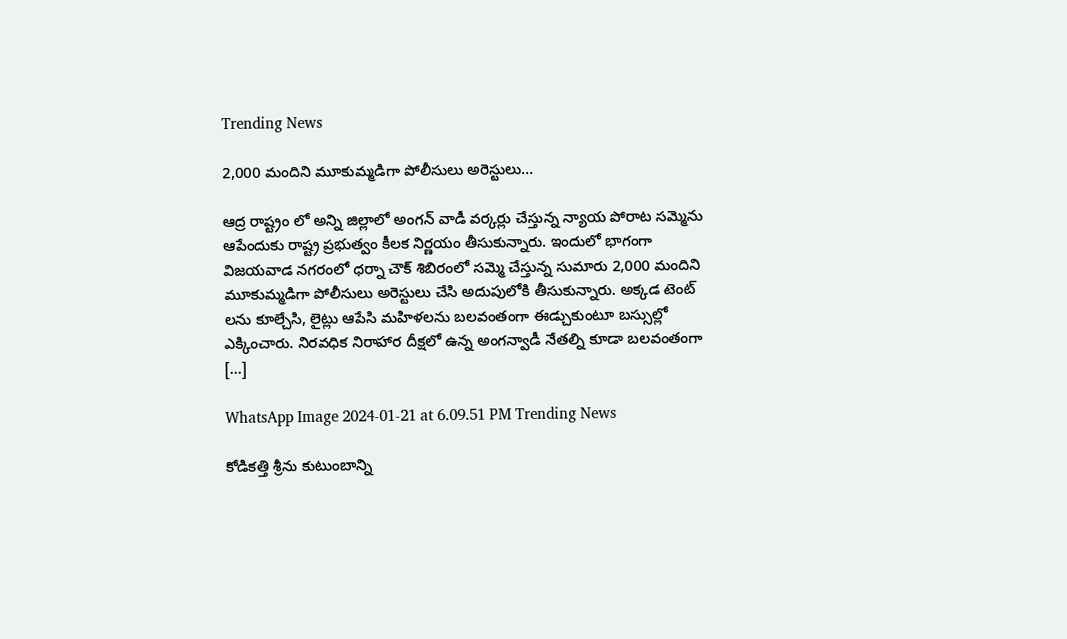Trending News

2,000 మందిని మూకుమ్మడిగా పోలీసులు అరెస్టులు…

ఆద్ర రాష్ట్రం లో అన్ని జిల్లాలో అంగన్ వాడీ వర్కర్లు చేస్తున్న న్యాయ పోరాట సమ్మెను ఆపేందుకు రాష్ట్ర ప్రభుత్వం కీలక నిర్ణయం తీసుకున్నారు. ఇందులో భాగంగా విజయవాడ నగరంలో ధర్నా చౌక్ శిబిరంలో సమ్మె చేస్తున్న సుమారు 2,000 మందిని మూకుమ్మడిగా పోలీసులు అరెస్టులు చేసి అదుపులోకి తీసుకున్నారు. అక్కడ టెంట్ లను కూల్చేసి, లైట్లు ఆపేసి మహిళలను బలవంతంగా ఈడ్చుకుంటూ బస్సుల్లో ఎక్కించారు. నిరవధిక నిరాహార దీక్షలో ఉన్న అంగన్వాడీ నేతల్ని కూడా బలవంతంగా […]

WhatsApp Image 2024-01-21 at 6.09.51 PM Trending News

కోడికత్తి శ్రీను కుటుంబాన్ని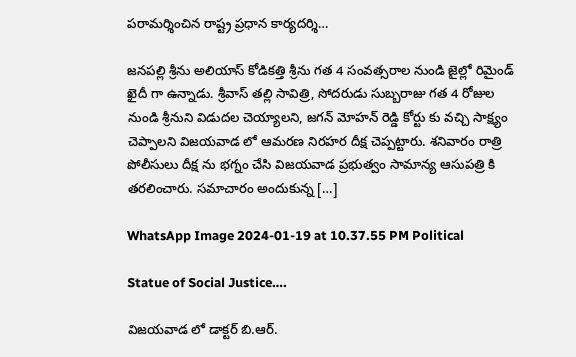పరామర్శించిన రాష్ట్ర ప్రధాన కార్యదర్శి…

జనపల్లి శ్రీను అలియాస్ కోడికత్తి శ్రీను గత 4 సంవత్సరాల నుండి జైల్లో రిమైండ్ ఖైదీ గా ఉన్నాడు. శ్రీవాస్ తల్లి సావిత్రి, సోదరుడు సుబ్బరాజు గత 4 రోజుల నుండి శ్రీనుని విడుదల చెయ్యాలని, జగన్ మోహన్ రెడ్డి కోర్టు కు వచ్చి సాక్ష్యం చెప్పాలని విజయవాడ లో ఆమరణ నిరహర దీక్ష చెప్పట్టారు. శనివారం రాత్రి పోలీసులు దీక్ష ను భగ్నం చేసి విజయవాడ ప్రభుత్వం సామాన్య ఆసుపత్రి కి తరలించారు. సమాచారం అందుకున్న […]

WhatsApp Image 2024-01-19 at 10.37.55 PM Political

Statue of Social Justice….

విజయవాడ లో డాక్టర్ బి.ఆర్.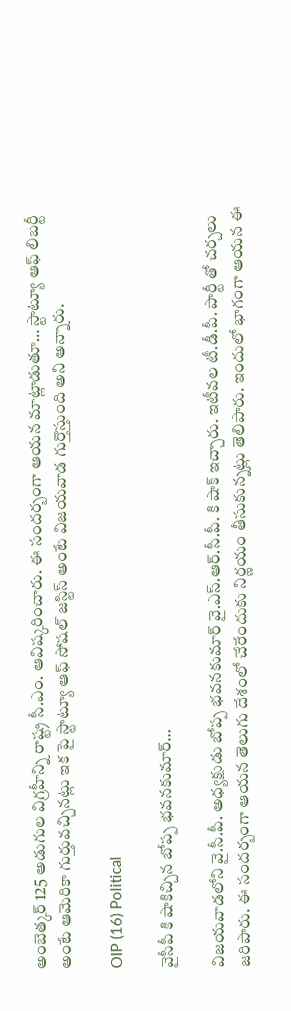అంబెత్కర్ 125 అడుగుల విగ్రహీన్ని రాష్ట్ర సీ.ఎం. ఆవిష్కరించారు. ఈ సందర్బంగా ఆయన మాట్లాడుతూ… స్టాట్యూ ఆఫ్ లిబర్టీ అంటే ఆమెరికా గుర్తువచ్చినట్లు ఇక పై స్టాట్యూ ఆఫ్ సోషల్ జస్టిస్ అంటే విజయవాడ గుర్తొస్తుంది అని అన్నారు.

OIP (16) Political

వైసీపీ కి షాకిచ్చిన బోప్ప భవనకుమార్…

విజయవాడలోని వై.సీ.పీ. అధ్యక్షుడు బోప్ప భవనకుమార్ వై.ఎస్.ఆర్.సీ.పీ. కి షాక్ ఇచ్చారు. ఇటీవల టీ.డీ.పీ. పార్టీ తో చర్చలు జరిపారు. ఈ సందర్బంగా ఆయన తెలుగు దేశంలో చేరేందుకు నిర్ణయం తీసుకున్నట్లు తెలిపారు. ఇందులో భాగంగా ఆయన ఈ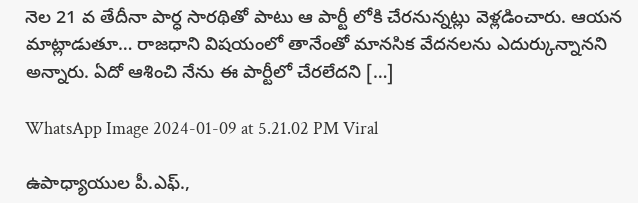నెల 21 వ తేదీనా పార్ధ సారథితో పాటు ఆ పార్టీ లోకి చేరనున్నట్లు వెళ్లడించారు. ఆయన మాట్లాడుతూ… రాజధాని విషయంలో తానేంతో మానసిక వేదనలను ఎదుర్కున్నానని అన్నారు. ఏదో ఆశించి నేను ఈ పార్టీలో చేరలేదని […]

WhatsApp Image 2024-01-09 at 5.21.02 PM Viral

ఉపాధ్యాయుల పీ.ఎఫ్.,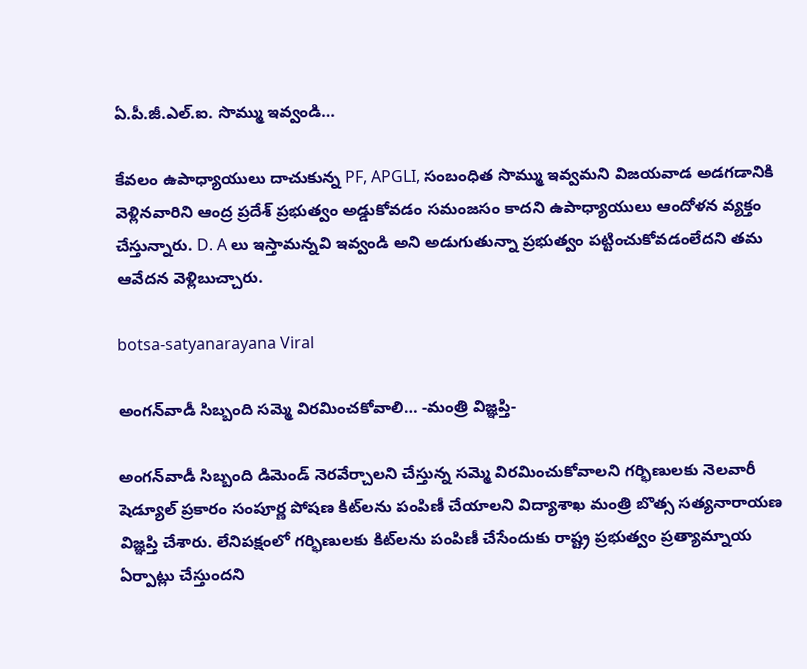ఏ.పీ.జీ.ఎల్.ఐ. సొమ్ము ఇవ్వండి…

కేవలం ఉపాధ్యాయులు దాచుకున్న PF, APGLI, సంబంధిత సొమ్ము ఇవ్వమని విజయవాడ అడగడానికి వెళ్లినవారిని ఆంద్ర ప్రదేశ్ ప్రభుత్వం అడ్డుకోవడం సమంజసం కాదని ఉపాధ్యాయులు ఆందోళన వ్యక్తం చేస్తున్నారు. D. A లు ఇస్తామన్నవి ఇవ్వండి అని అడుగుతున్నా ప్రభుత్వం పట్టించుకోవడంలేదని తమ ఆవేదన వెళ్లిబుచ్చారు.

botsa-satyanarayana Viral

అంగన్‌వాడీ సిబ్బంది సమ్మె విరమించకోవాలి… -మంత్రి విజ్ఞప్తి-

అంగన్‌వాడీ సిబ్బంది డిమెండ్ నెరవేర్చాలని చేస్తున్న సమ్మె విరమించుకోవాలని గర్భిణులకు నెలవారీ షెడ్యూల్‌ ప్రకారం సంపూర్ణ పోషణ కిట్‌లను పంపిణీ చేయాలని విద్యాశాఖ మంత్రి బొత్స సత్యనారాయణ విజ్ఞప్తి చేశారు. లేనిపక్షంలో గర్భిణులకు కిట్‌లను పంపిణీ చేసేందుకు రాష్ట్ర ప్రభుత్వం ప్రత్యామ్నాయ ఏర్పాట్లు చేస్తుందని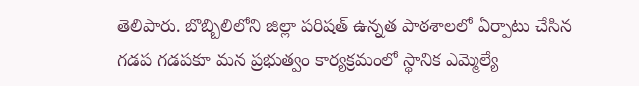తెలిపారు. బొబ్బిలిలోని జిల్లా పరిషత్‌ ఉన్నత పాఠశాలలో ఏర్పాటు చేసిన గడప గడపకూ మన ప్రభుత్వం కార్యక్రమంలో స్థానిక ఎమ్మెల్యే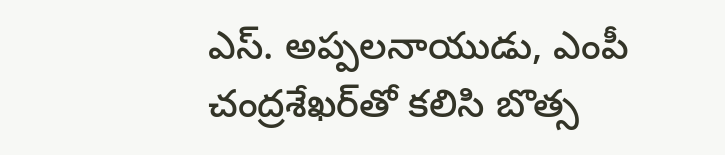ఎస్‌. అప్పలనాయుడు, ఎంపీ చంద్రశేఖర్‌తో కలిసి బొత్స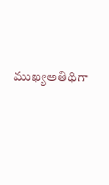ముఖ్యఅతిథిగా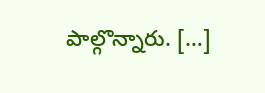పాల్గొన్నారు. […]